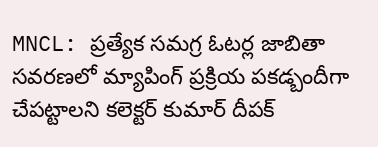MNCL: ప్రత్యేక సమగ్ర ఓటర్ల జాబితా సవరణలో మ్యాపింగ్ ప్రక్రియ పకడ్బందీగా చేపట్టాలని కలెక్టర్ కుమార్ దీపక్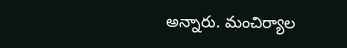అన్నారు. మంచిర్యాల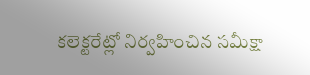కలెక్టరేట్లో నిర్వహించిన సమీక్షా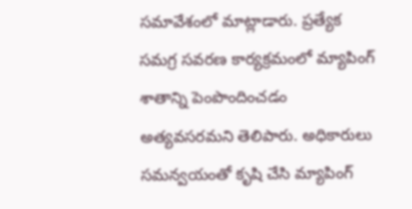సమావేశంలో మాట్లాడారు. ప్రత్యేక సమగ్ర సవరణ కార్యక్రమంలో మ్యాపింగ్ శాతాన్ని పెంపొందించడం అత్యవసరమని తెలిపారు. అధికారులు సమన్వయంతో కృషి చేసి మ్యాపింగ్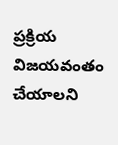ప్రక్రియ విజయవంతం చేయాలని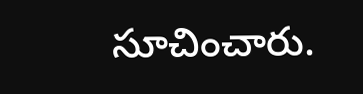సూచించారు.